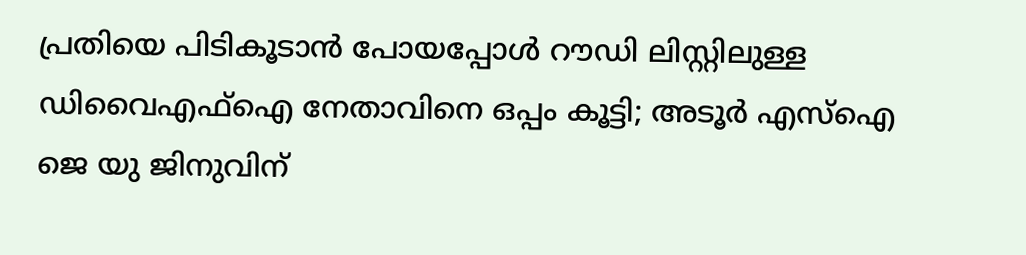പ്രതിയെ പിടികൂടാൻ പോയപ്പോൾ റൗഡി ലിസ്റ്റിലുള്ള ഡിവൈഎഫ്ഐ നേതാവിനെ ഒപ്പം കൂട്ടി; അടൂർ എസ്ഐ ജെ യു ജിനുവിന്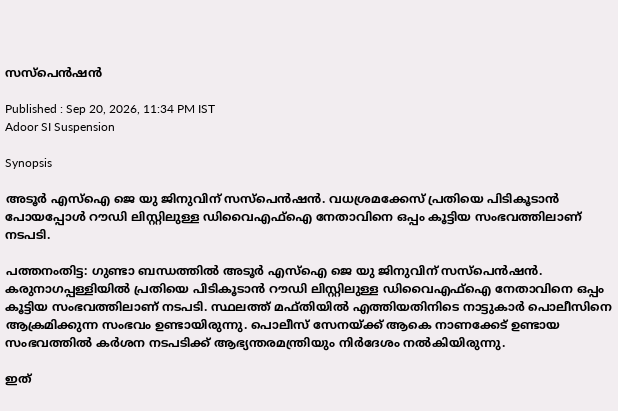സസ്‌പെൻഷൻ

Published : Sep 20, 2026, 11:34 PM IST
Adoor SI Suspension

Synopsis

അടൂർ എസ്ഐ ജെ യു ജിനുവിന് സസ്‌പെൻഷൻ. വധശ്രമക്കേസ് പ്രതിയെ പിടികൂടാൻ പോയപ്പോൾ റൗഡി ലിസ്റ്റിലുള്ള ഡിവൈഎഫ്ഐ നേതാവിനെ ഒപ്പം കൂട്ടിയ സംഭവത്തിലാണ് നടപടി.

പത്തനംതിട്ട: ഗുണ്ടാ ബന്ധത്തിൽ അടൂർ എസ്ഐ ജെ യു ജിനുവിന് സസ്‌പെൻഷൻ. കരുനാഗപ്പള്ളിയിൽ പ്രതിയെ പിടികൂടാൻ റൗഡി ലിസ്റ്റിലുള്ള ഡിവൈഎഫ്ഐ നേതാവിനെ ഒപ്പം കൂട്ടിയ സംഭവത്തിലാണ് നടപടി. സ്ഥലത്ത് മഫ്തിയിൽ എത്തിയതിനിടെ നാട്ടുകാർ പൊലീസിനെ ആക്രമിക്കുന്ന സംഭവം ഉണ്ടായിരുന്നു. പൊലീസ് സേനയ്ക്ക് ആകെ നാണക്കേട് ഉണ്ടായ സംഭവത്തിൽ കർശന നടപടിക്ക് ആഭ്യന്തരമന്ത്രിയും നിർദേശം നൽകിയിരുന്നു.

ഇത്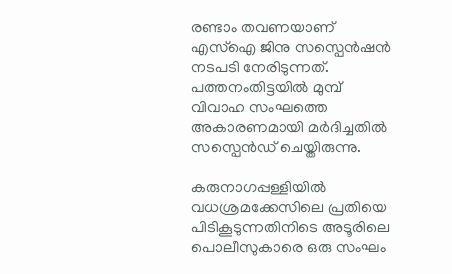രണ്ടാം തവണയാണ് എസ്ഐ ജിനു സസ്പെൻഷൻ നടപടി നേരിടുന്നത്. പത്തനംതിട്ടയിൽ മുമ്പ് വിവാഹ സംഘത്തെ അകാരണമായി മർദിച്ചതിൽ സസ്പെൻഡ് ചെയ്തിരുന്നു.

കരുനാഗപ്പള്ളിയിൽ വധശ്രമക്കേസിലെ പ്രതിയെ പിടികൂടുന്നതിനിടെ അടൂരിലെ പൊലീസുകാരെ ഒരു സംഘം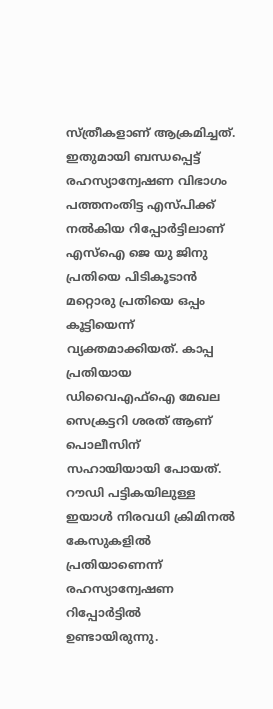സ്ത്രീകളാണ് ആക്രമിച്ചത്. ഇതുമായി ബന്ധപ്പെട്ട് രഹസ്യാന്വേഷണ വിഭാഗം പത്തനംതിട്ട എസ്പിക്ക് നൽകിയ റിപ്പോർട്ടിലാണ് എസ്ഐ ജെ യു ജിനു പ്രതിയെ പിടികൂടാൻ മറ്റൊരു പ്രതിയെ ഒപ്പം കൂട്ടിയെന്ന് വ്യക്തമാക്കിയത്. കാപ്പ പ്രതിയായ ഡിവൈഎഫ്ഐ മേഖല സെക്രട്ടറി ശരത് ആണ് പൊലീസിന് സഹായിയായി പോയത്. റൗഡി പട്ടികയിലുള്ള ഇയാൾ നിരവധി ക്രിമിനൽ കേസുകളിൽ പ്രതിയാണെന്ന് രഹസ്യാന്വേഷണ റിപ്പോർട്ടിൽ ഉണ്ടായിരുന്നു.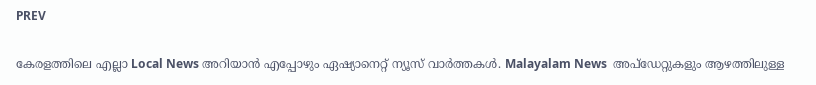PREV

കേരളത്തിലെ എല്ലാ Local News അറിയാൻ എപ്പോഴും ഏഷ്യാനെറ്റ് ന്യൂസ് വാർത്തകൾ. Malayalam News  അപ്‌ഡേറ്റുകളും ആഴത്തിലുള്ള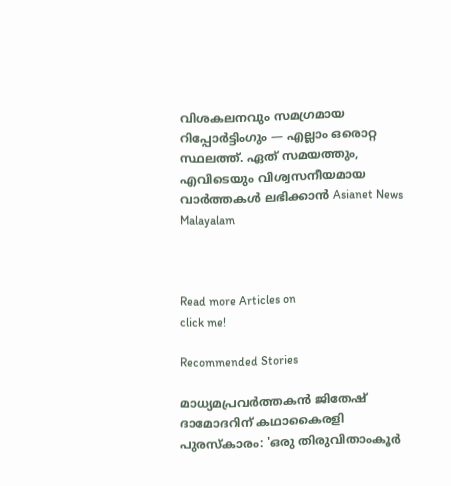വിശകലനവും സമഗ്രമായ റിപ്പോർട്ടിംഗും — എല്ലാം ഒരൊറ്റ സ്ഥലത്ത്. ഏത് സമയത്തും, എവിടെയും വിശ്വസനീയമായ വാർത്തകൾ ലഭിക്കാൻ Asianet News Malayalam



Read more Articles on
click me!

Recommended Stories

മാധ്യമപ്രവർത്തകൻ ജിതേഷ് ദാമോദറിന് കഥാകൈരളി പുരസ്‌കാരം: 'ഒരു തിരുവിതാംകൂര്‍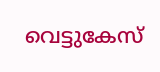വെട്ടുകേസ്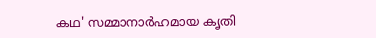കഥ' സമ്മാനാർഹമായ കൃതി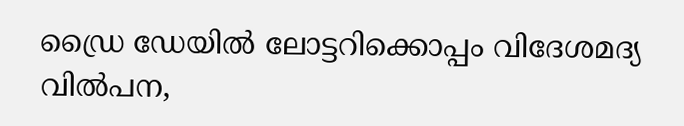ഡ്രൈ ഡേയിൽ ലോട്ടറിക്കൊപ്പം വിദേശമദ്യ വിൽപന,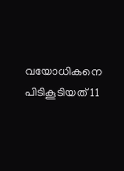വയോധികനെ പിടികൂടിയത് 11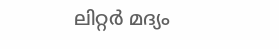ലിറ്റർ മദ്യം